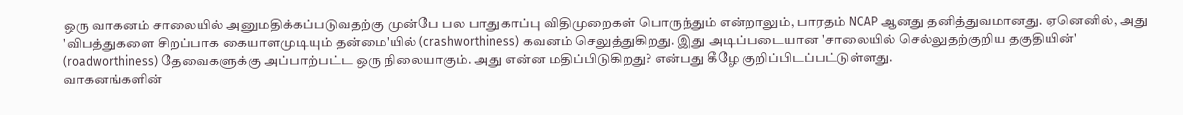ஒரு வாகனம் சாலையில் அனுமதிக்கப்படுவதற்கு முன்பே பல பாதுகாப்பு விதிமுறைகள் பொருந்தும் என்றாலும், பாரதம் NCAP ஆனது தனித்துவமானது. ஏனெனில், அது 'விபத்துகளை சிறப்பாக கையாளமுடியும் தன்மை'யில் (crashworthiness) கவனம் செலுத்துகிறது. இது அடிப்படையான 'சாலையில் செல்லுதற்குறிய தகுதியின்' (roadworthiness) தேவைகளுக்கு அப்பாற்பட்ட ஒரு நிலையாகும். அது என்ன மதிப்பிடுகிறது? என்பது கீழே குறிப்பிடப்பட்டுள்ளது.
வாகனங்களின்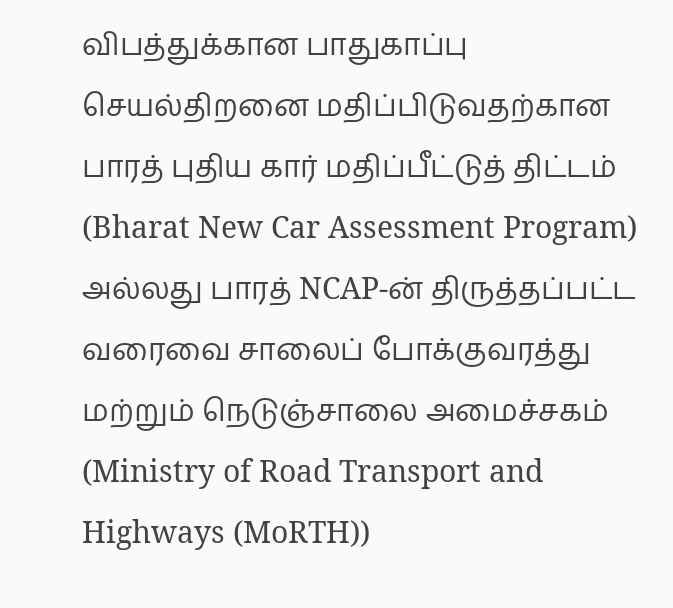விபத்துக்கான பாதுகாப்பு செயல்திறனை மதிப்பிடுவதற்கான பாரத் புதிய கார் மதிப்பீட்டுத் திட்டம் (Bharat New Car Assessment Program) அல்லது பாரத் NCAP-ன் திருத்தப்பட்ட வரைவை சாலைப் போக்குவரத்து மற்றும் நெடுஞ்சாலை அமைச்சகம் (Ministry of Road Transport and Highways (MoRTH))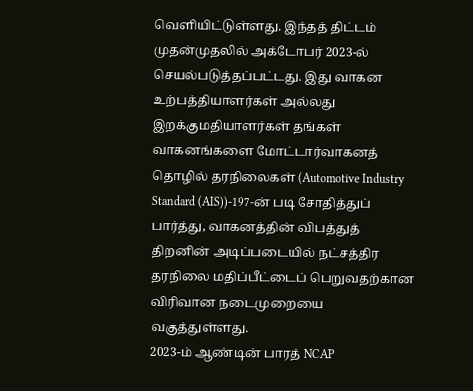வெளியிட்டுள்ளது. இந்தத் திட்டம் முதன்முதலில் அக்டோபர் 2023-ல் செயல்படுத்தப்பட்டது. இது வாகன உற்பத்தியாளர்கள் அல்லது இறக்குமதியாளர்கள் தங்கள் வாகனங்களை மோட்டார்வாகனத் தொழில் தரநிலைகள் (Automotive Industry Standard (AIS))-197-ன் படி சோதித்துப் பார்த்து, வாகனத்தின் விபத்துத் திறனின் அடிப்படையில் நட்சத்திர தரநிலை மதிப்பீட்டைப் பெறுவதற்கான விரிவான நடைமுறையை வகுத்துள்ளது.
2023-ம் ஆண்டின் பாரத் NCAP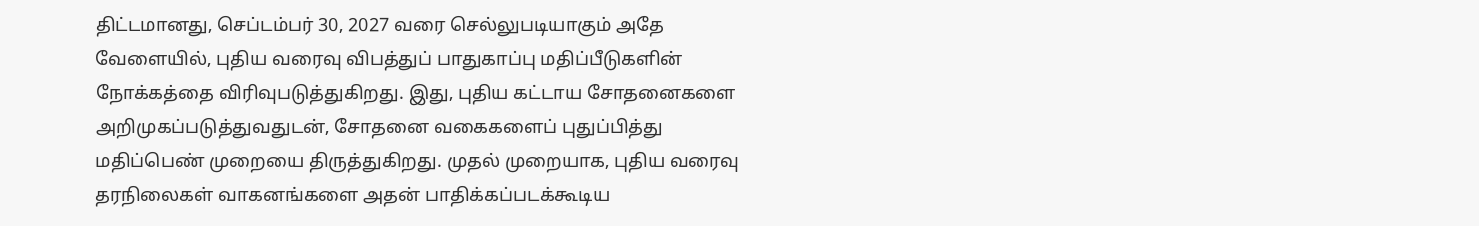திட்டமானது, செப்டம்பர் 30, 2027 வரை செல்லுபடியாகும் அதே வேளையில், புதிய வரைவு விபத்துப் பாதுகாப்பு மதிப்பீடுகளின் நோக்கத்தை விரிவுபடுத்துகிறது. இது, புதிய கட்டாய சோதனைகளை அறிமுகப்படுத்துவதுடன், சோதனை வகைகளைப் புதுப்பித்து மதிப்பெண் முறையை திருத்துகிறது. முதல் முறையாக, புதிய வரைவு தரநிலைகள் வாகனங்களை அதன் பாதிக்கப்படக்கூடிய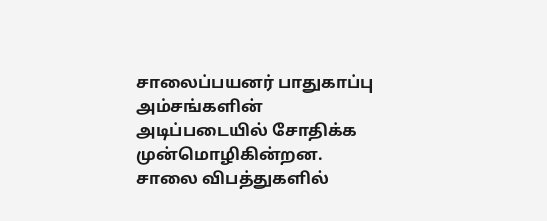சாலைப்பயனர் பாதுகாப்பு அம்சங்களின் அடிப்படையில் சோதிக்க முன்மொழிகின்றன. சாலை விபத்துகளில்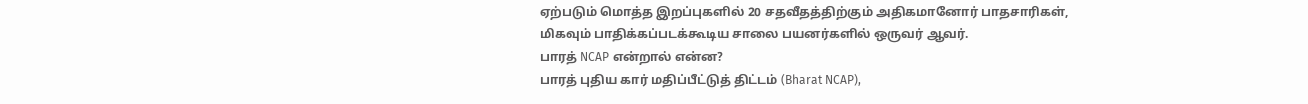ஏற்படும் மொத்த இறப்புகளில் 20 சதவீதத்திற்கும் அதிகமானோர் பாதசாரிகள், மிகவும் பாதிக்கப்படக்கூடிய சாலை பயனர்களில் ஒருவர் ஆவர்.
பாரத் NCAP என்றால் என்ன?
பாரத் புதிய கார் மதிப்பீட்டுத் திட்டம் (Bharat NCAP),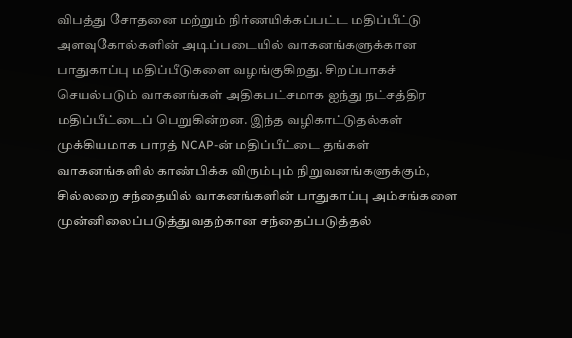விபத்து சோதனை மற்றும் நிர்ணயிக்கப்பட்ட மதிப்பீட்டு அளவுகோல்களின் அடிப்படையில் வாகனங்களுக்கான பாதுகாப்பு மதிப்பீடுகளை வழங்குகிறது. சிறப்பாகச் செயல்படும் வாகனங்கள் அதிகபட்சமாக ஐந்து நட்சத்திர மதிப்பீட்டைப் பெறுகின்றன. இந்த வழிகாட்டுதல்கள் முக்கியமாக பாரத் NCAP-ன் மதிப்பீட்டை தங்கள் வாகனங்களில் காண்பிக்க விரும்பும் நிறுவனங்களுக்கும், சில்லறை சந்தையில் வாகனங்களின் பாதுகாப்பு அம்சங்களை முன்னிலைப்படுத்துவதற்கான சந்தைப்படுத்தல்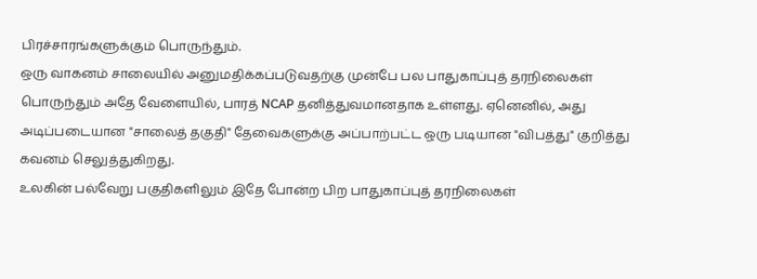பிரச்சாரங்களுக்கும் பொருந்தும்.
ஒரு வாகனம் சாலையில் அனுமதிக்கப்படுவதற்கு முன்பே பல பாதுகாப்புத் தரநிலைகள் பொருந்தும் அதே வேளையில், பாரத் NCAP தனித்துவமானதாக உள்ளது. ஏனெனில், அது அடிப்படையான "சாலைத் தகுதி" தேவைகளுக்கு அப்பாற்பட்ட ஒரு படியான "விபத்து" குறித்து கவனம் செலுத்துகிறது.
உலகின் பல்வேறு பகுதிகளிலும் இதே போன்ற பிற பாதுகாப்புத் தரநிலைகள்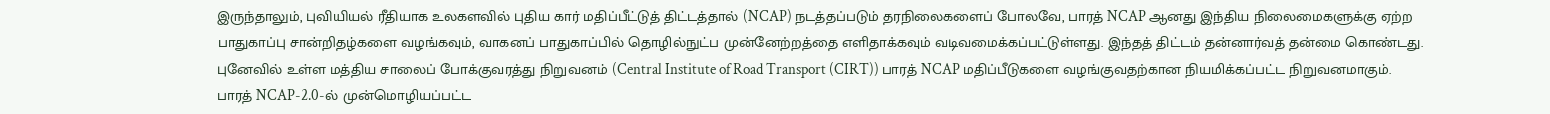இருந்தாலும், புவியியல் ரீதியாக உலகளவில் புதிய கார் மதிப்பீட்டுத் திட்டத்தால் (NCAP) நடத்தப்படும் தரநிலைகளைப் போலவே, பாரத் NCAP ஆனது இந்திய நிலைமைகளுக்கு ஏற்ற பாதுகாப்பு சான்றிதழ்களை வழங்கவும், வாகனப் பாதுகாப்பில் தொழில்நுட்ப முன்னேற்றத்தை எளிதாக்கவும் வடிவமைக்கப்பட்டுள்ளது. இந்தத் திட்டம் தன்னார்வத் தன்மை கொண்டது. புனேவில் உள்ள மத்திய சாலைப் போக்குவரத்து நிறுவனம் (Central Institute of Road Transport (CIRT)) பாரத் NCAP மதிப்பீடுகளை வழங்குவதற்கான நியமிக்கப்பட்ட நிறுவனமாகும்.
பாரத் NCAP-2.0-ல் முன்மொழியப்பட்ட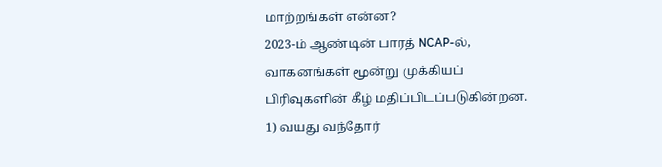மாற்றங்கள் என்ன?
2023-ம் ஆண்டின் பாரத் NCAP-ல், வாகனங்கள் மூன்று முக்கியப் பிரிவுகளின் கீழ் மதிப்பிடப்படுகின்றன. 1) வயது வந்தோர்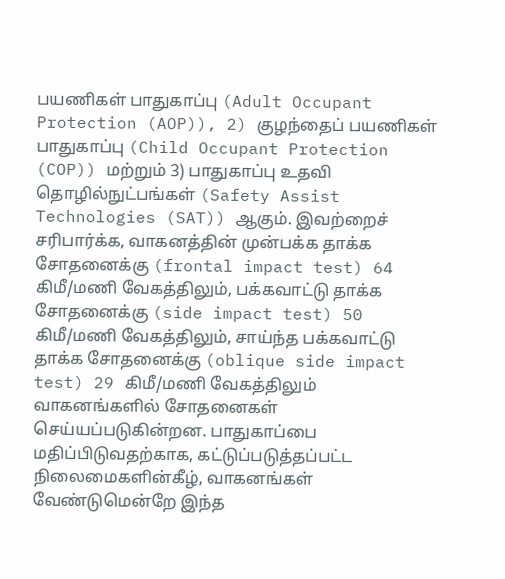பயணிகள் பாதுகாப்பு (Adult Occupant Protection (AOP)), 2) குழந்தைப் பயணிகள் பாதுகாப்பு (Child Occupant Protection (COP)) மற்றும் 3) பாதுகாப்பு உதவி தொழில்நுட்பங்கள் (Safety Assist Technologies (SAT)) ஆகும். இவற்றைச் சரிபார்க்க, வாகனத்தின் முன்பக்க தாக்க சோதனைக்கு (frontal impact test) 64 கிமீ/மணி வேகத்திலும், பக்கவாட்டு தாக்க சோதனைக்கு (side impact test) 50 கிமீ/மணி வேகத்திலும், சாய்ந்த பக்கவாட்டு தாக்க சோதனைக்கு (oblique side impact test) 29 கிமீ/மணி வேகத்திலும் வாகனங்களில் சோதனைகள் செய்யப்படுகின்றன. பாதுகாப்பை மதிப்பிடுவதற்காக, கட்டுப்படுத்தப்பட்ட நிலைமைகளின்கீழ், வாகனங்கள் வேண்டுமென்றே இந்த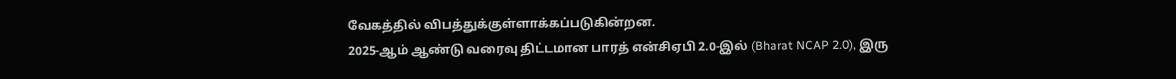வேகத்தில் விபத்துக்குள்ளாக்கப்படுகின்றன.
2025-ஆம் ஆண்டு வரைவு திட்டமான பாரத் என்சிஏபி 2.0-இல் (Bharat NCAP 2.0), இரு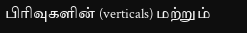பிரிவுகளின் (verticals) மற்றும்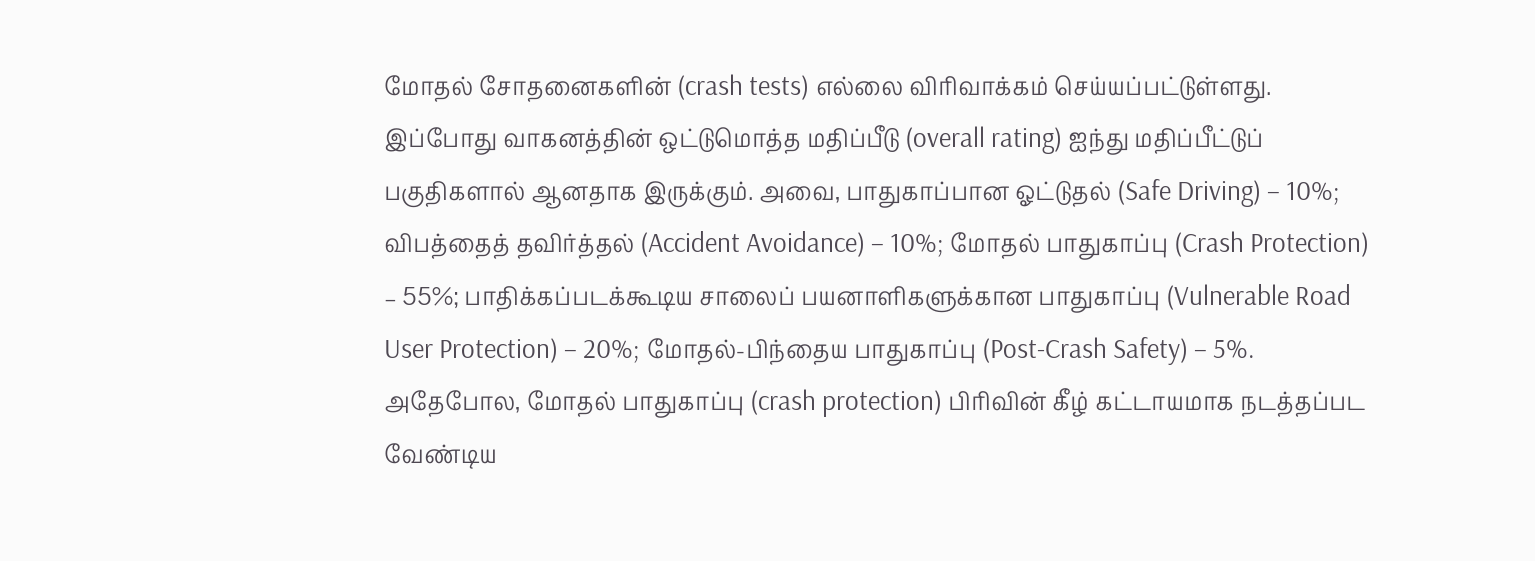மோதல் சோதனைகளின் (crash tests) எல்லை விரிவாக்கம் செய்யப்பட்டுள்ளது.
இப்போது வாகனத்தின் ஒட்டுமொத்த மதிப்பீடு (overall rating) ஐந்து மதிப்பீட்டுப் பகுதிகளால் ஆனதாக இருக்கும். அவை, பாதுகாப்பான ஓட்டுதல் (Safe Driving) – 10%; விபத்தைத் தவிர்த்தல் (Accident Avoidance) – 10%; மோதல் பாதுகாப்பு (Crash Protection) – 55%; பாதிக்கப்படக்கூடிய சாலைப் பயனாளிகளுக்கான பாதுகாப்பு (Vulnerable Road User Protection) – 20%; மோதல்-பிந்தைய பாதுகாப்பு (Post-Crash Safety) – 5%.
அதேபோல, மோதல் பாதுகாப்பு (crash protection) பிரிவின் கீழ் கட்டாயமாக நடத்தப்பட வேண்டிய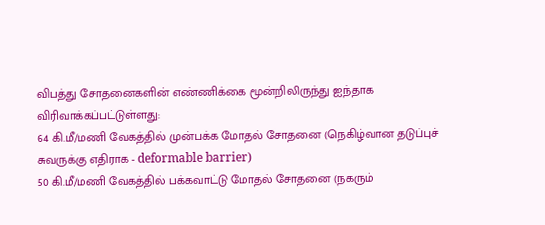விபத்து சோதனைகளின் எண்ணிக்கை மூன்றிலிருந்து ஐந்தாக விரிவாக்கப்பட்டுள்ளது:
64 கி.மீ/மணி வேகத்தில் முன்பக்க மோதல் சோதனை (நெகிழ்வான தடுப்புச் சுவருக்கு எதிராக - deformable barrier)
50 கி.மீ/மணி வேகத்தில் பக்கவாட்டு மோதல் சோதனை (நகரும்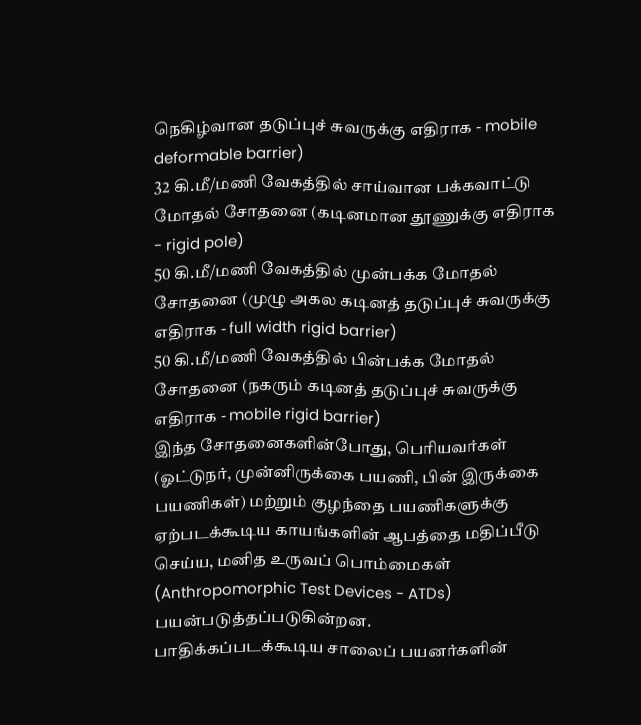நெகிழ்வான தடுப்புச் சுவருக்கு எதிராக - mobile deformable barrier)
32 கி.மீ/மணி வேகத்தில் சாய்வான பக்கவாட்டு மோதல் சோதனை (கடினமான தூணுக்கு எதிராக - rigid pole)
50 கி.மீ/மணி வேகத்தில் முன்பக்க மோதல் சோதனை (முழு அகல கடினத் தடுப்புச் சுவருக்கு எதிராக - full width rigid barrier)
50 கி.மீ/மணி வேகத்தில் பின்பக்க மோதல் சோதனை (நகரும் கடினத் தடுப்புச் சுவருக்கு எதிராக - mobile rigid barrier)
இந்த சோதனைகளின்போது, பெரியவர்கள் (ஓட்டுநர், முன்னிருக்கை பயணி, பின் இருக்கை பயணிகள்) மற்றும் குழந்தை பயணிகளுக்கு ஏற்படக்கூடிய காயங்களின் ஆபத்தை மதிப்பீடு செய்ய, மனித உருவப் பொம்மைகள் (Anthropomorphic Test Devices - ATDs) பயன்படுத்தப்படுகின்றன.
பாதிக்கப்படக்கூடிய சாலைப் பயனர்களின்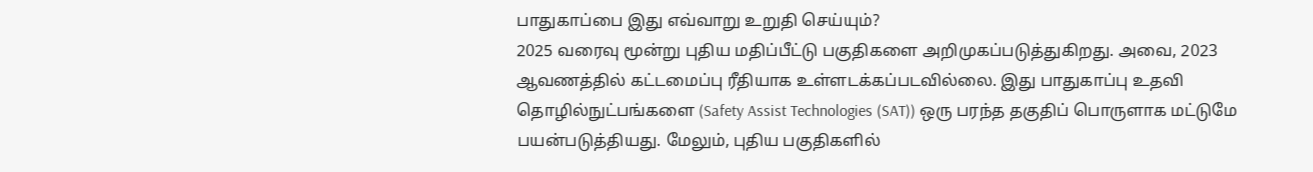பாதுகாப்பை இது எவ்வாறு உறுதி செய்யும்?
2025 வரைவு மூன்று புதிய மதிப்பீட்டு பகுதிகளை அறிமுகப்படுத்துகிறது. அவை, 2023 ஆவணத்தில் கட்டமைப்பு ரீதியாக உள்ளடக்கப்படவில்லை. இது பாதுகாப்பு உதவி தொழில்நுட்பங்களை (Safety Assist Technologies (SAT)) ஒரு பரந்த தகுதிப் பொருளாக மட்டுமே பயன்படுத்தியது. மேலும், புதிய பகுதிகளில்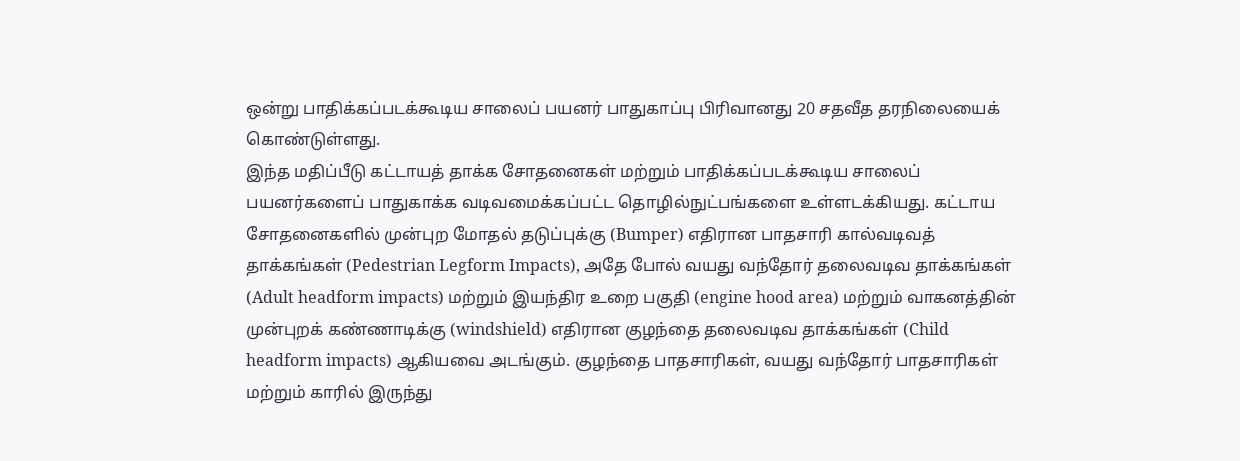ஒன்று பாதிக்கப்படக்கூடிய சாலைப் பயனர் பாதுகாப்பு பிரிவானது 20 சதவீத தரநிலையைக் கொண்டுள்ளது.
இந்த மதிப்பீடு கட்டாயத் தாக்க சோதனைகள் மற்றும் பாதிக்கப்படக்கூடிய சாலைப் பயனர்களைப் பாதுகாக்க வடிவமைக்கப்பட்ட தொழில்நுட்பங்களை உள்ளடக்கியது. கட்டாய சோதனைகளில் முன்புற மோதல் தடுப்புக்கு (Bumper) எதிரான பாதசாரி கால்வடிவத் தாக்கங்கள் (Pedestrian Legform Impacts), அதே போல் வயது வந்தோர் தலைவடிவ தாக்கங்கள் (Adult headform impacts) மற்றும் இயந்திர உறை பகுதி (engine hood area) மற்றும் வாகனத்தின் முன்புறக் கண்ணாடிக்கு (windshield) எதிரான குழந்தை தலைவடிவ தாக்கங்கள் (Child headform impacts) ஆகியவை அடங்கும். குழந்தை பாதசாரிகள், வயது வந்தோர் பாதசாரிகள் மற்றும் காரில் இருந்து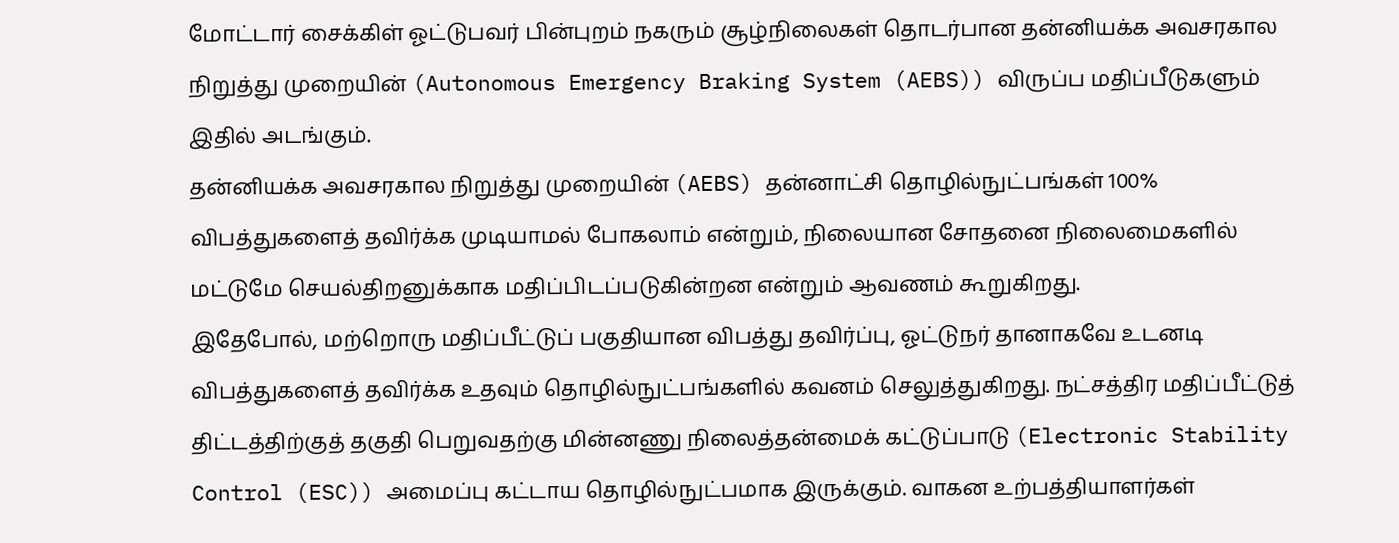மோட்டார் சைக்கிள் ஓட்டுபவர் பின்புறம் நகரும் சூழ்நிலைகள் தொடர்பான தன்னியக்க அவசரகால நிறுத்து முறையின் (Autonomous Emergency Braking System (AEBS)) விருப்ப மதிப்பீடுகளும் இதில் அடங்கும்.
தன்னியக்க அவசரகால நிறுத்து முறையின் (AEBS) தன்னாட்சி தொழில்நுட்பங்கள் 100% விபத்துகளைத் தவிர்க்க முடியாமல் போகலாம் என்றும், நிலையான சோதனை நிலைமைகளில் மட்டுமே செயல்திறனுக்காக மதிப்பிடப்படுகின்றன என்றும் ஆவணம் கூறுகிறது.
இதேபோல், மற்றொரு மதிப்பீட்டுப் பகுதியான விபத்து தவிர்ப்பு, ஓட்டுநர் தானாகவே உடனடி விபத்துகளைத் தவிர்க்க உதவும் தொழில்நுட்பங்களில் கவனம் செலுத்துகிறது. நட்சத்திர மதிப்பீட்டுத் திட்டத்திற்குத் தகுதி பெறுவதற்கு மின்னணு நிலைத்தன்மைக் கட்டுப்பாடு (Electronic Stability Control (ESC)) அமைப்பு கட்டாய தொழில்நுட்பமாக இருக்கும். வாகன உற்பத்தியாளர்கள்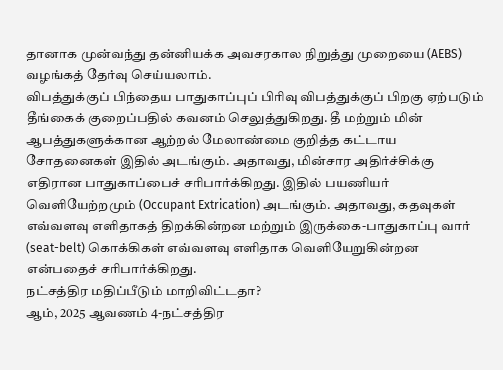தானாக முன்வந்து தன்னியக்க அவசரகால நிறுத்து முறையை (AEBS) வழங்கத் தேர்வு செய்யலாம்.
விபத்துக்குப் பிந்தைய பாதுகாப்புப் பிரிவு விபத்துக்குப் பிறகு ஏற்படும் தீங்கைக் குறைப்பதில் கவனம் செலுத்துகிறது. தீ மற்றும் மின் ஆபத்துகளுக்கான ஆற்றல் மேலாண்மை குறித்த கட்டாய சோதனைகள் இதில் அடங்கும். அதாவது, மின்சார அதிர்ச்சிக்கு எதிரான பாதுகாப்பைச் சரிபார்க்கிறது. இதில் பயணியர் வெளியேற்றமும் (Occupant Extrication) அடங்கும். அதாவது, கதவுகள் எவ்வளவு எளிதாகத் திறக்கின்றன மற்றும் இருக்கை-பாதுகாப்பு வார் (seat-belt) கொக்கிகள் எவ்வளவு எளிதாக வெளியேறுகின்றன என்பதைச் சரிபார்க்கிறது.
நட்சத்திர மதிப்பீடும் மாறிவிட்டதா?
ஆம், 2025 ஆவணம் 4-நட்சத்திர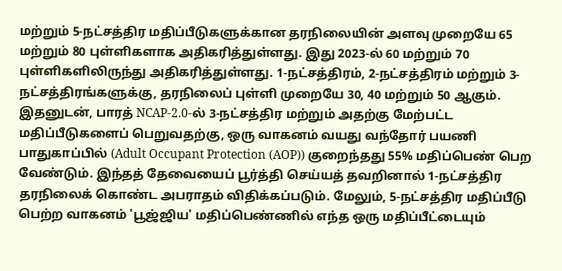மற்றும் 5-நட்சத்திர மதிப்பீடுகளுக்கான தரநிலையின் அளவு முறையே 65 மற்றும் 80 புள்ளிகளாக அதிகரித்துள்ளது. இது 2023-ல் 60 மற்றும் 70 புள்ளிகளிலிருந்து அதிகரித்துள்ளது. 1-நட்சத்திரம், 2-நட்சத்திரம் மற்றும் 3-நட்சத்திரங்களுக்கு, தரநிலைப் புள்ளி முறையே 30, 40 மற்றும் 50 ஆகும்.
இதனுடன், பாரத் NCAP-2.0-ல் 3-நட்சத்திர மற்றும் அதற்கு மேற்பட்ட மதிப்பீடுகளைப் பெறுவதற்கு, ஒரு வாகனம் வயது வந்தோர் பயணி பாதுகாப்பில் (Adult Occupant Protection (AOP)) குறைந்தது 55% மதிப்பெண் பெற வேண்டும். இந்தத் தேவையைப் பூர்த்தி செய்யத் தவறினால் 1-நட்சத்திர தரநிலைக் கொண்ட அபராதம் விதிக்கப்படும். மேலும், 5-நட்சத்திர மதிப்பீடு பெற்ற வாகனம் 'பூஜ்ஜிய' மதிப்பெண்ணில் எந்த ஒரு மதிப்பீட்டையும்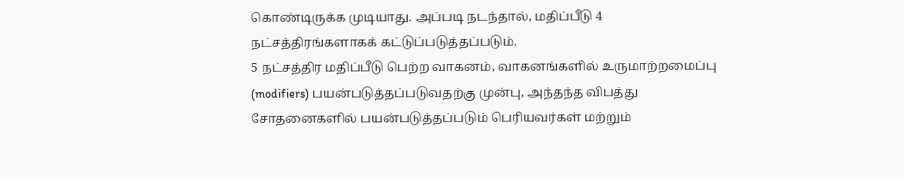கொண்டிருக்க முடியாது. அப்படி நடந்தால், மதிப்பீடு 4 நட்சத்திரங்களாகக் கட்டுப்படுத்தப்படும்.
5 நட்சத்திர மதிப்பீடு பெற்ற வாகனம், வாகனங்களில் உருமாற்றமைப்பு (modifiers) பயன்படுத்தப்படுவதற்கு முன்பு, அந்தந்த விபத்து சோதனைகளில் பயன்படுத்தப்படும் பெரியவர்கள் மற்றும்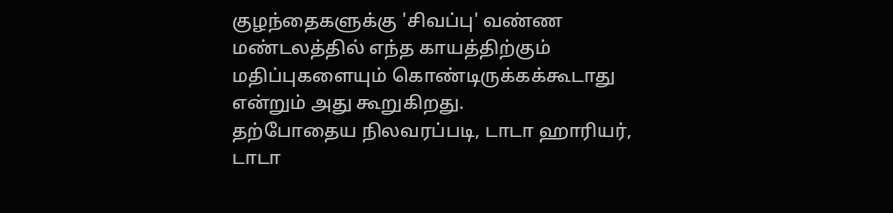குழந்தைகளுக்கு 'சிவப்பு' வண்ண மண்டலத்தில் எந்த காயத்திற்கும் மதிப்புகளையும் கொண்டிருக்கக்கூடாது என்றும் அது கூறுகிறது.
தற்போதைய நிலவரப்படி, டாடா ஹாரியர், டாடா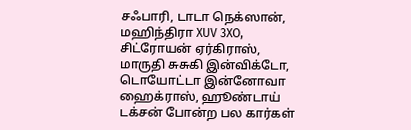சஃபாரி, டாடா நெக்ஸான், மஹிந்திரா XUV 3XO, சிட்ரோயன் ஏர்கிராஸ், மாருதி சுசுகி இன்விக்டோ, டொயோட்டா இன்னோவா ஹைக்ராஸ், ஹூண்டாய் டக்சன் போன்ற பல கார்கள்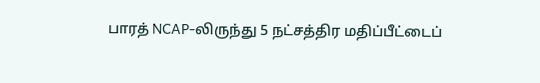பாரத் NCAP-லிருந்து 5 நட்சத்திர மதிப்பீட்டைப்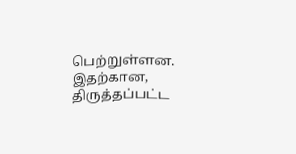பெற்றுள்ளன.
இதற்கான, திருத்தப்பட்ட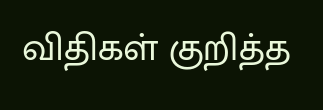விதிகள் குறித்த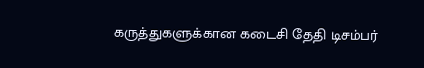கருத்துகளுக்கான கடைசி தேதி டிசம்பர்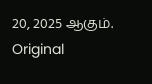20, 2025 ஆகும்.
Original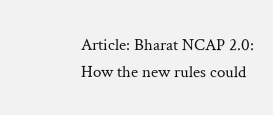Article: Bharat NCAP 2.0: How the new rules could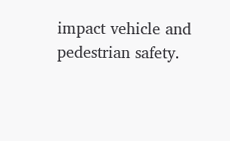impact vehicle and pedestrian safety.